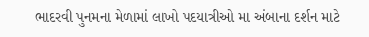ભાદરવી પુનમના મેળામાં લાખો પદયાત્રીઓ મા અંબાના દર્શન માટે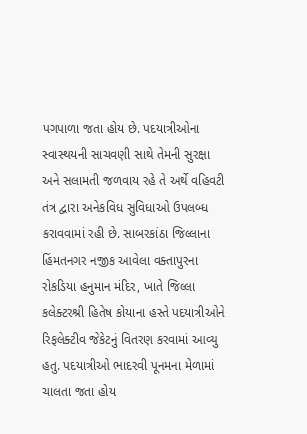પગપાળા જતા હોય છે. પદયાત્રીઓના સ્વાસ્થયની સાચવણી સાથે તેમની સુરક્ષા અને સલામતી જળવાય રહે તે અર્થે વહિવટી તંત્ર દ્વારા અનેકવિધ સુવિધાઓ ઉપલબ્ધ કરાવવામાં રહી છે. સાબરકાંઠા જિલ્લાના હિંમતનગર નજીક આવેલા વક્તાપુરના રોકડિયા હનુમાન મંદિર, ખાતે જિલ્લા કલેક્ટરશ્રી હિતેષ કોયાના હસ્તે પદયાત્રીઓને રિફલેક્ટીવ જેકેટનું વિતરણ કરવામાં આવ્યુ હતુ. પદયાત્રીઓ ભાદરવી પૂનમના મેળામાં ચાલતા જતા હોય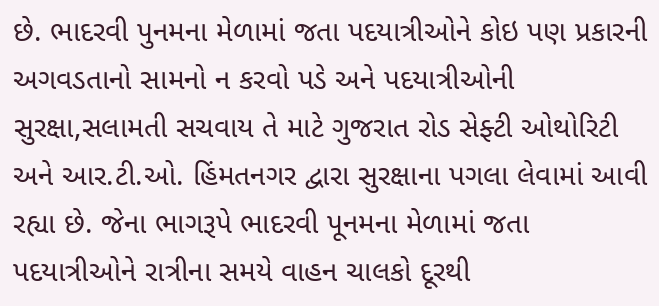છે. ભાદરવી પુનમના મેળામાં જતા પદયાત્રીઓને કોઇ પણ પ્રકારની અગવડતાનો સામનો ન કરવો પડે અને પદયાત્રીઓની સુરક્ષા,સલામતી સચવાય તે માટે ગુજરાત રોડ સેફ્ટી ઓથોરિટી અને આર.ટી.ઓ. હિંમતનગર દ્વારા સુરક્ષાના પગલા લેવામાં આવી રહ્યા છે. જેના ભાગરૂપે ભાદરવી પૂનમના મેળામાં જતા પદયાત્રીઓને રાત્રીના સમયે વાહન ચાલકો દૂરથી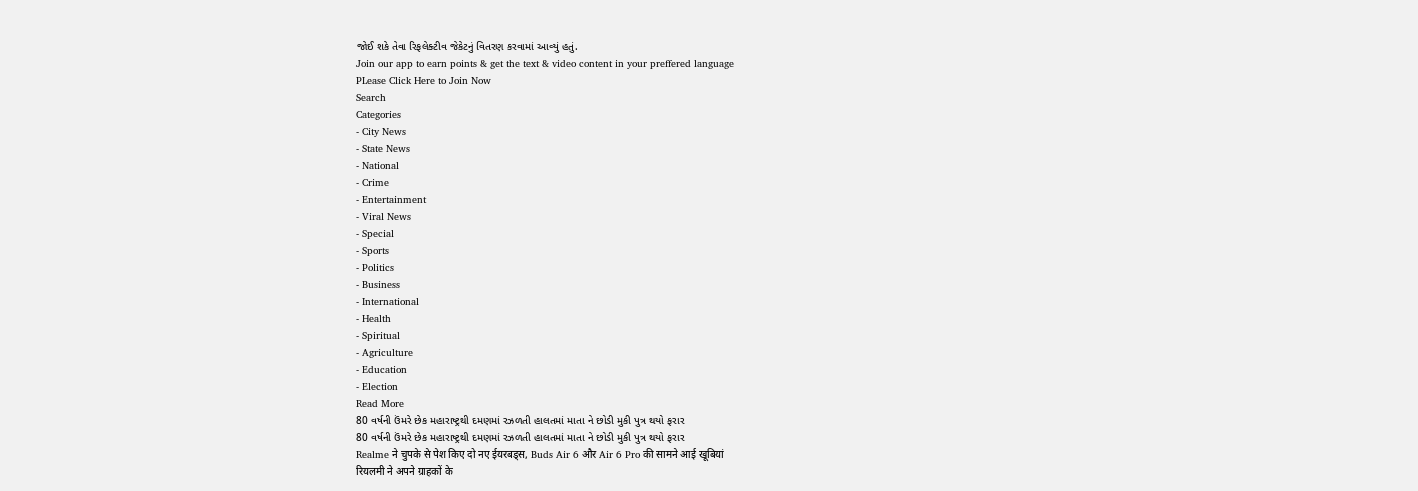જોઈ શકે તેવા રિફલેક્ટીવ જેકેટનું વિતરણ કરવામાં આવ્યું હતું.
Join our app to earn points & get the text & video content in your preffered language
PLease Click Here to Join Now
Search
Categories
- City News
- State News
- National
- Crime
- Entertainment
- Viral News
- Special
- Sports
- Politics
- Business
- International
- Health
- Spiritual
- Agriculture
- Education
- Election
Read More
80 વર્ષની ઉંમરે છેક મહારાષ્ટ્રથી દમણમાં રઝળતી હાલતમાં માતા ને છોડી મુકી પુત્ર થયો ફરાર
80 વર્ષની ઉંમરે છેક મહારાષ્ટ્રથી દમણમાં રઝળતી હાલતમાં માતા ને છોડી મુકી પુત્ર થયો ફરાર
Realme ने चुपके से पेश किए दो नए ईयरबड्स, Buds Air 6 और Air 6 Pro की सामने आई खूबियां
रियलमी ने अपने ग्राहकों के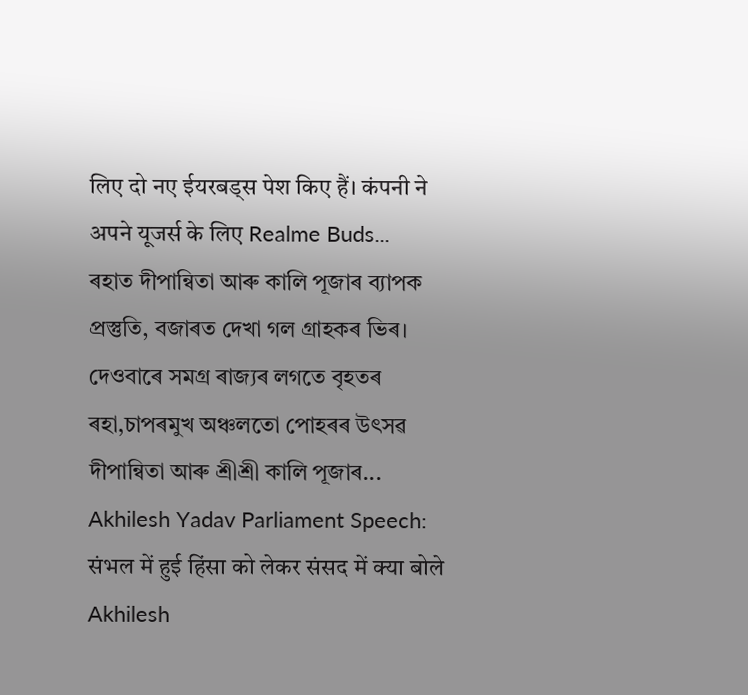लिए दो नए ईयरबड्स पेश किए हैं। कंपनी ने अपने यूजर्स के लिए Realme Buds...
ৰহাত দীপান্বিতা আৰু কালি পূজাৰ ব্যাপক প্ৰস্তুতি, বজাৰত দেখা গল গ্ৰাহকৰ ভিৰ।
দেওবাৰে সমগ্ৰ ৰাজ্যৰ লগতে বৃহতৰ ৰহা,চাপৰমুখ অঞ্চলতো পোহৰৰ উৎসৱ দীপান্বিতা আৰু শ্ৰীশ্ৰী কালি পূজাৰ...
Akhilesh Yadav Parliament Speech: संभल में हुई हिंसा को लेकर संसद में क्या बोले Akhilesh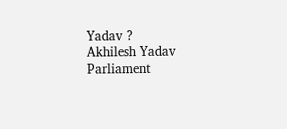Yadav ?
Akhilesh Yadav Parliament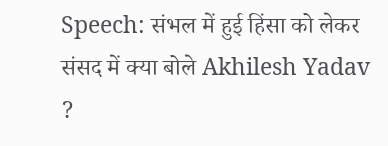Speech: संभल में हुई हिंसा को लेकर संसद में क्या बोले Akhilesh Yadav ?